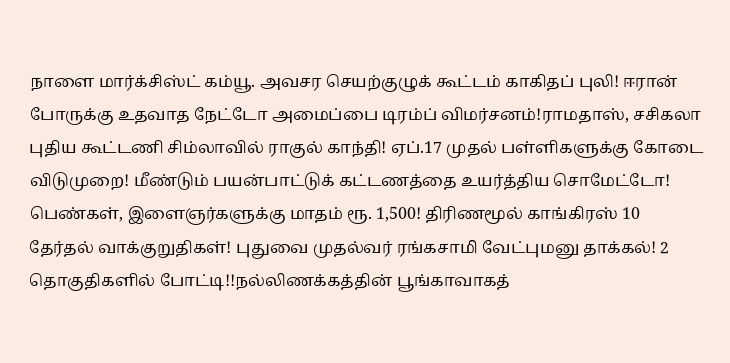நாளை மார்க்சிஸ்ட் கம்யூ. அவசர செயற்குழுக் கூட்டம் காகிதப் புலி! ஈரான் போருக்கு உதவாத நேட்டோ அமைப்பை டிரம்ப் விமர்சனம்!ராமதாஸ், சசிகலா புதிய கூட்டணி சிம்லாவில் ராகுல் காந்தி! ஏப்.17 முதல் பள்ளிகளுக்கு கோடை விடுமுறை! மீண்டும் பயன்பாட்டுக் கட்டணத்தை உயர்த்திய சொமேட்டோ! பெண்கள், இளைஞர்களுக்கு மாதம் ரூ. 1,500! திரிணமூல் காங்கிரஸ் 10 தேர்தல் வாக்குறுதிகள்! புதுவை முதல்வர் ரங்கசாமி வேட்புமனு தாக்கல்! 2 தொகுதிகளில் போட்டி!!நல்லிணக்கத்தின் பூங்காவாகத்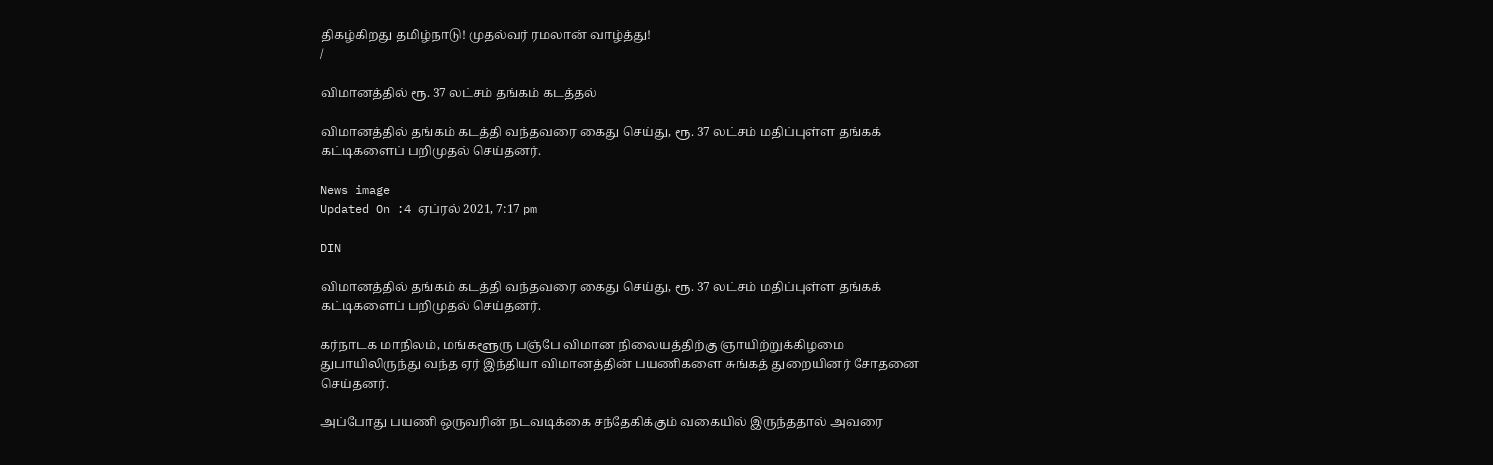திகழ்கிறது தமிழ்நாடு! முதல்வர் ரமலான் வாழ்த்து!
/

விமானத்தில் ரூ. 37 லட்சம் தங்கம் கடத்தல்

விமானத்தில் தங்கம் கடத்தி வந்தவரை கைது செய்து, ரூ. 37 லட்சம் மதிப்புள்ள தங்கக் கட்டிகளைப் பறிமுதல் செய்தனர்.

News image
Updated On :4 ஏப்ரல் 2021, 7:17 pm

DIN

விமானத்தில் தங்கம் கடத்தி வந்தவரை கைது செய்து, ரூ. 37 லட்சம் மதிப்புள்ள தங்கக் கட்டிகளைப் பறிமுதல் செய்தனர்.

கர்நாடக மாநிலம், மங்களூரு பஞ்பே விமான நிலையத்திற்கு ஞாயிற்றுக்கிழமை துபாயிலிருந்து வந்த ஏர் இந்தியா விமானத்தின் பயணிகளை சுங்கத் துறையினர் சோதனை செய்தனர்.

அப்போது பயணி ஒருவரின் நடவடிக்கை சந்தேகிக்கும் வகையில் இருந்ததால் அவரை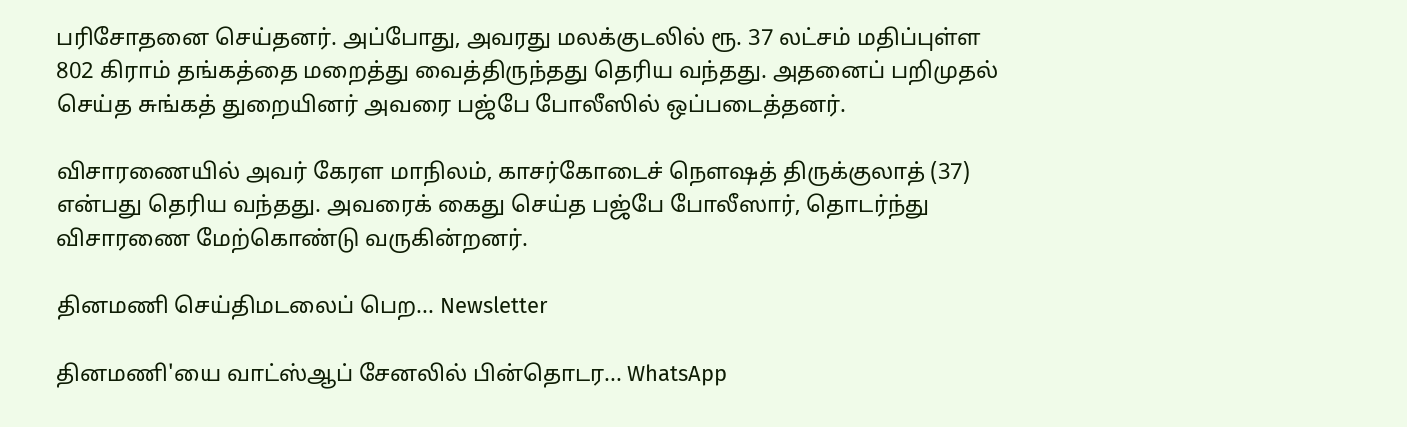பரிசோதனை செய்தனர். அப்போது, அவரது மலக்குடலில் ரூ. 37 லட்சம் மதிப்புள்ள 802 கிராம் தங்கத்தை மறைத்து வைத்திருந்தது தெரிய வந்தது. அதனைப் பறிமுதல் செய்த சுங்கத் துறையினர் அவரை பஜ்பே போலீஸில் ஒப்படைத்தனர்.

விசாரணையில் அவர் கேரள மாநிலம், காசர்கோடைச் நௌஷத் திருக்குலாத் (37) என்பது தெரிய வந்தது. அவரைக் கைது செய்த பஜ்பே போலீஸார், தொடர்ந்து விசாரணை மேற்கொண்டு வருகின்றனர்.

தினமணி செய்திமடலைப் பெற... Newsletter

தினமணி'யை வாட்ஸ்ஆப் சேனலில் பின்தொடர... WhatsApp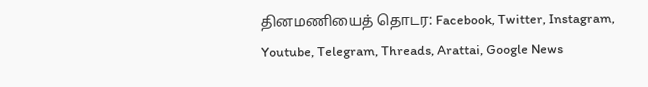தினமணியைத் தொடர: Facebook, Twitter, Instagram, Youtube, Telegram, Threads, Arattai, Google News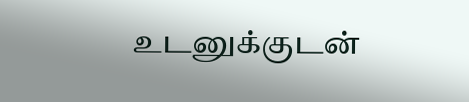உடனுக்குடன்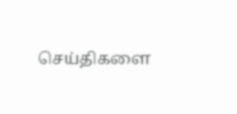செய்திகளை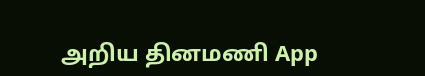அறிய தினமணி App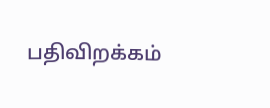பதிவிறக்கம்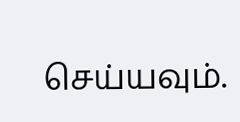செய்யவும்.